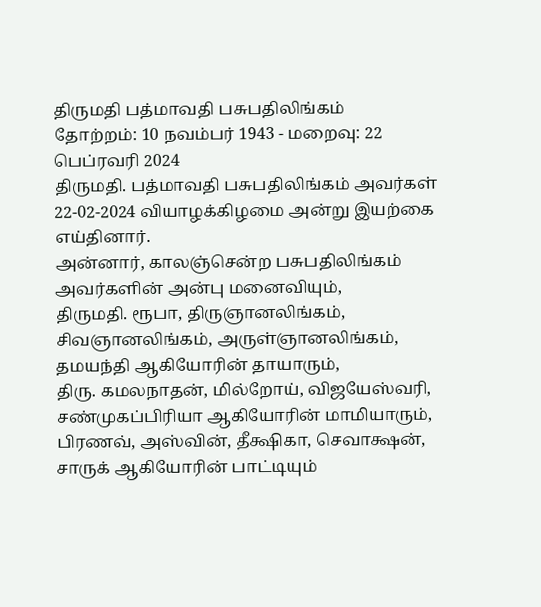திருமதி பத்மாவதி பசுபதிலிங்கம்
தோற்றம்: 10 நவம்பர் 1943 - மறைவு: 22 பெப்ரவரி 2024
திருமதி. பத்மாவதி பசுபதிலிங்கம் அவர்கள் 22-02-2024 வியாழக்கிழமை அன்று இயற்கை எய்தினார்.
அன்னார், காலஞ்சென்ற பசுபதிலிங்கம் அவர்களின் அன்பு மனைவியும்,
திருமதி. ரூபா, திருஞானலிங்கம், சிவஞானலிங்கம், அருள்ஞானலிங்கம், தமயந்தி ஆகியோரின் தாயாரும்,
திரு. கமலநாதன், மில்றோய், விஜயேஸ்வரி, சண்முகப்பிரியா ஆகியோரின் மாமியாரும்,
பிரணவ், அஸ்வின், தீக்ஷிகா, செவாக்ஷன், சாருக் ஆகியோரின் பாட்டியும்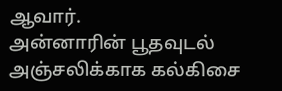ஆவார்.
அன்னாரின் பூதவுடல் அஞ்சலிக்காக கல்கிசை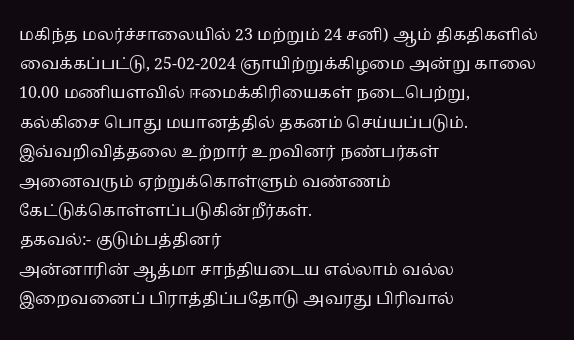மகிந்த மலர்ச்சாலையில் 23 மற்றும் 24 சனி) ஆம் திகதிகளில் வைக்கப்பட்டு, 25-02-2024 ஞாயிற்றுக்கிழமை அன்று காலை 10.00 மணியளவில் ஈமைக்கிரியைகள் நடைபெற்று, கல்கிசை பொது மயானத்தில் தகனம் செய்யப்படும்.
இவ்வறிவித்தலை உற்றார் உறவினர் நண்பர்கள் அனைவரும் ஏற்றுக்கொள்ளும் வண்ணம் கேட்டுக்கொள்ளப்படுகின்றீர்கள்.
தகவல்:- குடும்பத்தினர்
அன்னாரின் ஆத்மா சாந்தியடைய எல்லாம் வல்ல இறைவனைப் பிராத்திப்பதோடு அவரது பிரிவால்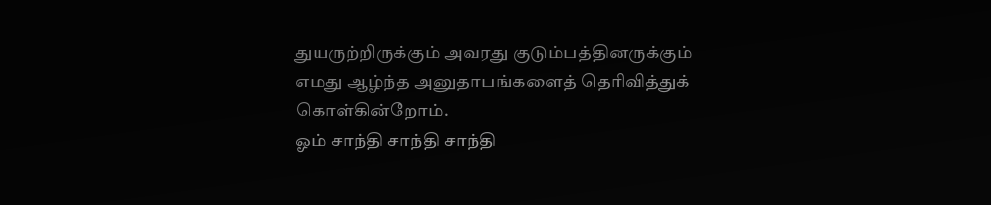துயருற்றிருக்கும் அவரது குடும்பத்தினருக்கும் எமது ஆழ்ந்த அனுதாபங்களைத் தெரிவித்துக் கொள்கின்றோம்.
ஓம் சாந்தி சாந்தி சாந்தி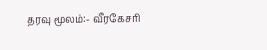தரவு மூலம்:- வீரகேசரி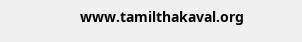www.tamilthakaval.org